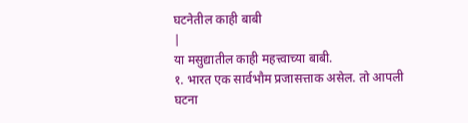घटनेतील काही बाबी
|
या मसुद्यातील काही महत्त्वाच्या बाबी.
१. भारत एक सार्वभौम प्रजासत्ताक असेल. तो आपली घटना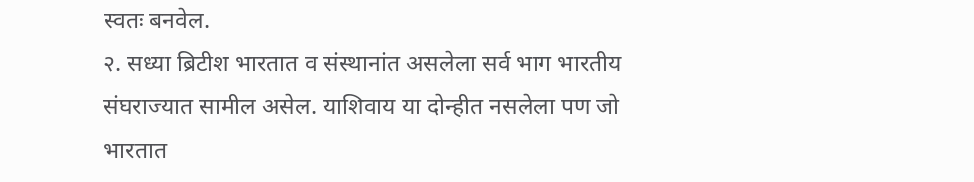स्वतः बनवेल.
२. सध्या ब्रिटीश भारतात व संस्थानांत असलेला सर्व भाग भारतीय संघराज्यात सामील असेल. याशिवाय या दोन्हीत नसलेला पण जो भारतात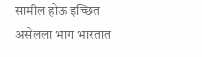सामील होऊ इच्छित असेलला भाग भारतात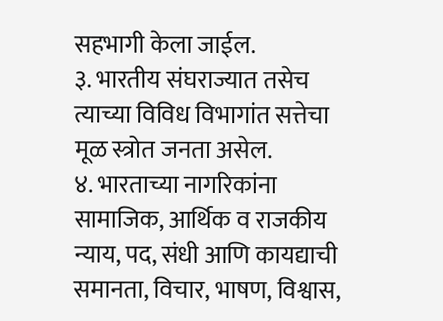सहभागी केला जाईल.
३. भारतीय संघराज्यात तसेच त्याच्या विविध विभागांत सत्तेचा मूळ स्त्रोत जनता असेल.
४. भारताच्या नागरिकांना सामाजिक, आर्थिक व राजकीय न्याय, पद, संधी आणि कायद्याची समानता, विचार, भाषण, विश्वास,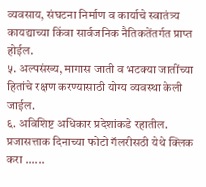व्यवसाय, संघटना निर्माण व कार्याचे स्वातंत्र्य कायद्याच्या किंवा सार्वजनिक नैतिकतेंतर्गत प्राप्त होईल.
५. अल्पसंख्य, मागास जाती व भटक्या जातींच्या हितांचे रक्षण करण्यासाठी योग्य व्यवस्था केली जाईल.
६. अविशिष्ट अधिकार प्रदेशांकडे रहातील.
प्रजासत्ताक दिनाच्या फोटो गॅलरीसठी येथे क्लिक करा ......